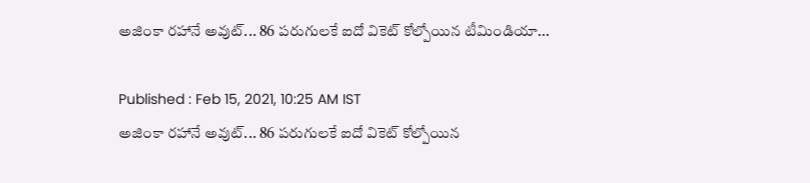అజింకా రహానే అవుట్... 86 పరుగులకే ఐదో వికెట్ కోల్పోయిన టీమిండియా...

Published : Feb 15, 2021, 10:25 AM IST
అజింకా రహానే అవుట్... 86 పరుగులకే ఐదో వికెట్ కోల్పోయిన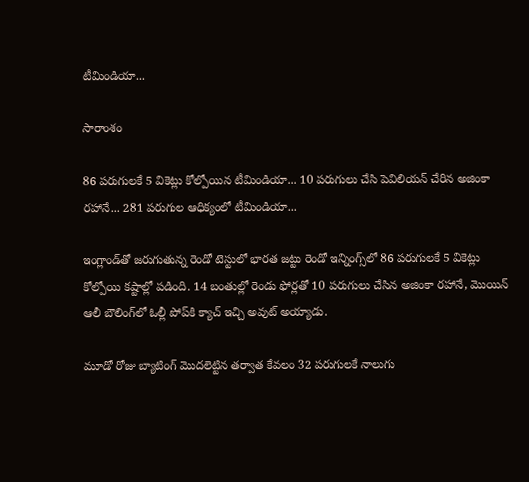టీమిండియా...

సారాంశం

86 పరుగులకే 5 వికెట్లు కోల్పోయిన టీమిండియా... 10 పరుగులు చేసి పెవిలియన్ చేరిన అజింకా రహానే... 281 పరుగుల ఆధిక్యంలో టీమిండియా...

ఇంగ్లాండ్‌తో జరుగుతున్న రెండో టెస్టులో భారత జట్టు రెండో ఇన్నింగ్స్‌లో 86 పరుగులకే 5 వికెట్లు కోల్పోయి కష్టాల్లో పడింది. 14 బంతుల్లో రెండు ఫోర్లతో 10 పరుగులు చేసిన అజింకా రహానే, మొయిన్ ఆలీ బౌలింగ్‌లో ఓల్లీ పోప్‌కి క్యాచ్ ఇచ్చి అవుట్ అయ్యాడు.

మూడో రోజు బ్యాటింగ్ మొదలెట్టిన తర్వాత కేవలం 32 పరుగులకే నాలుగు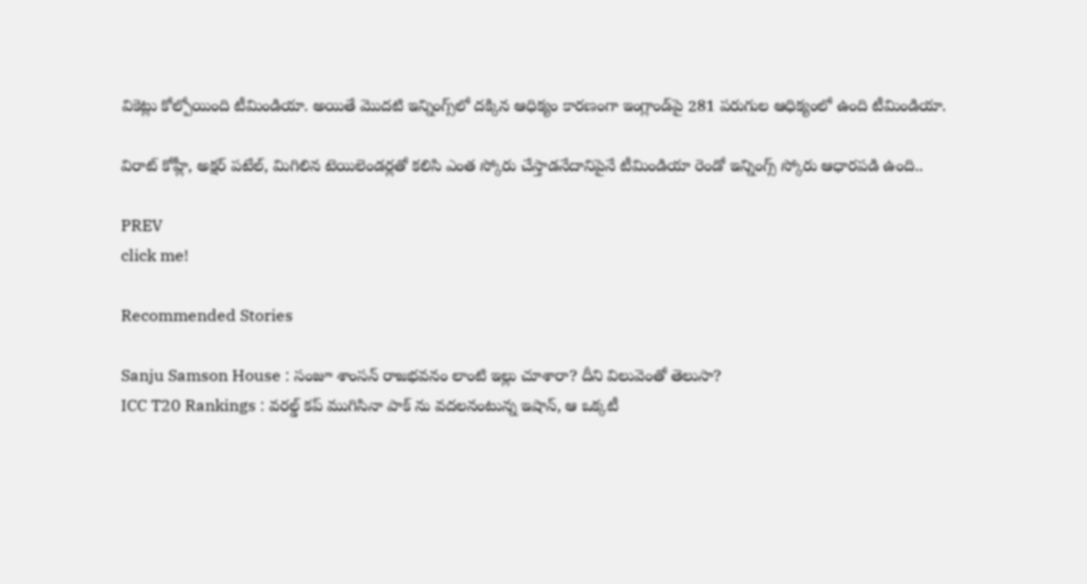వికెట్లు కోల్పోయింది టీమిండియా. అయితే మొదటి ఇన్నింగ్స్‌లో దక్కిన ఆధిక్యం కారణంగా ఇంగ్లాండ్‌పై 281 పరుగుల ఆధిక్యంలో ఉంది టీమిండియా.

విరాట్ కోహ్లీ, అక్షర్ పటేల్, మిగిలిన టెయిలెండర్లతో కలిసి ఎంత స్కోరు చేస్తాడనేదానిపైనే టీమిండియా రెండో ఇన్నింగ్స్ స్కోరు ఆధారపడి ఉంది..

PREV
click me!

Recommended Stories

Sanju Samson House : సంజూ శాంసన్ రాజభవనం లాంటి ఇల్లు చూశారా? దీని విలువెంతో తెలుసా?
ICC T20 Rankings : వరల్డ్ కప్ ముగిసినా పాక్ ను వదలనంటున్న ఇషాన్, ఆ ఒక్కటీ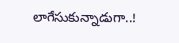లాగేసుకున్నాడుగా..!